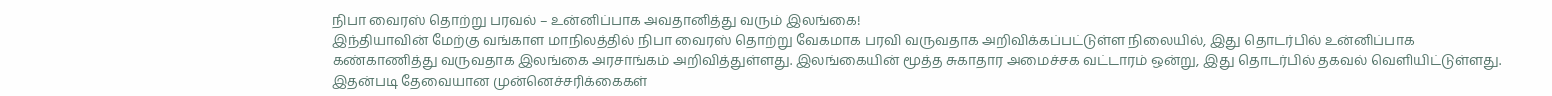நிபா வைரஸ் தொற்று பரவல் – உன்னிப்பாக அவதானித்து வரும் இலங்கை!
இந்தியாவின் மேற்கு வங்காள மாநிலத்தில் நிபா வைரஸ் தொற்று வேகமாக பரவி வருவதாக அறிவிக்கப்பட்டுள்ள நிலையில், இது தொடர்பில் உன்னிப்பாக கண்காணித்து வருவதாக இலங்கை அரசாங்கம் அறிவித்துள்ளது. இலங்கையின் மூத்த சுகாதார அமைச்சக வட்டாரம் ஒன்று, இது தொடர்பில் தகவல் வெளியிட்டுள்ளது. இதன்படி தேவையான முன்னெச்சரிக்கைகள்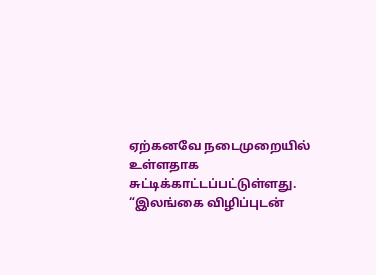ஏற்கனவே நடைமுறையில் உள்ளதாக சுட்டிக்காட்டப்பட்டுள்ளது. “இலங்கை விழிப்புடன்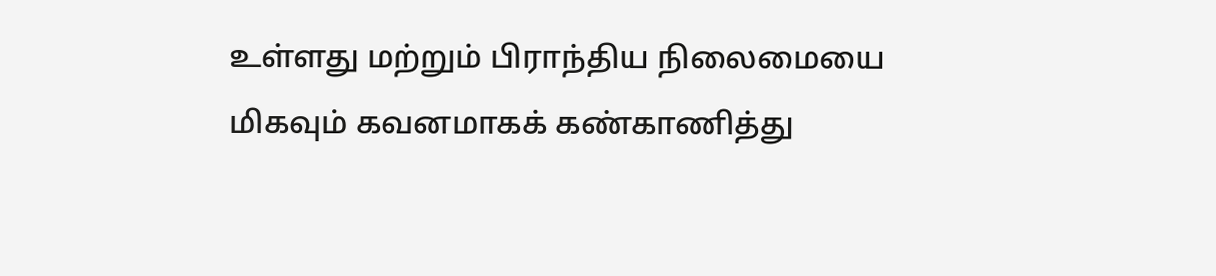உள்ளது மற்றும் பிராந்திய நிலைமையை மிகவும் கவனமாகக் கண்காணித்து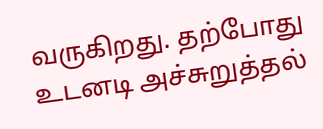வருகிறது. தற்போது உடனடி அச்சுறுத்தல்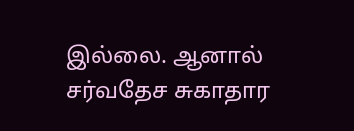இல்லை. ஆனால் சர்வதேச சுகாதார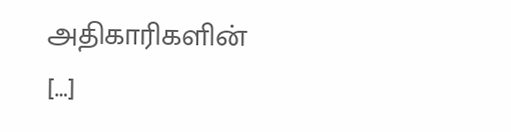அதிகாரிகளின் […]